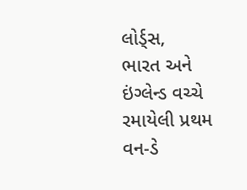લોર્ડ્સ,
ભારત અને ઇંગ્લેન્ડ વચ્ચે રમાયેલી પ્રથમ વન-ડે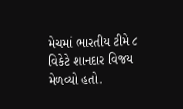મેચમાં ભારતીય ટીમે ૮ વિકેટે શાનદાર વિજય મેળવ્યો હતો.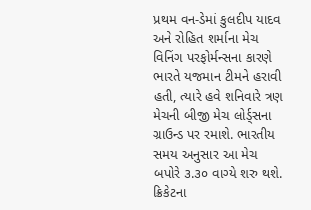પ્રથમ વન-ડેમાં કુલદીપ યાદવ અને રોહિત શર્માના મેચ વિનિંગ પરફોર્મન્સના કારણે ભારતે યજમાન ટીમને હરાવી હતી, ત્યારે હવે શનિવારે ત્રણ મેચની બીજી મેચ લોર્ડ્સના ગ્રાઉન્ડ પર રમાશે. ભારતીય સમય અનુસાર આ મેચ બપોરે ૩.૩૦ વાગ્યે શરુ થશે.
ક્રિકેટના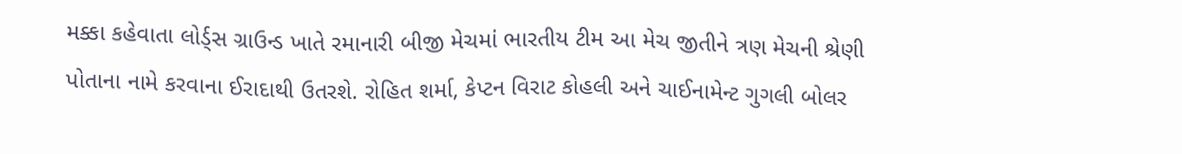મક્કા કહેવાતા લોર્ડ્સ ગ્રાઉન્ડ ખાતે રમાનારી બીજી મેચમાં ભારતીય ટીમ આ મેચ જીતીને ત્રણ મેચની શ્રેણી પોતાના નામે કરવાના ઈરાદાથી ઉતરશે. રોહિત શર્મા, કેપ્ટન વિરાટ કોહલી અને ચાઈનામેન્ટ ગુગલી બોલર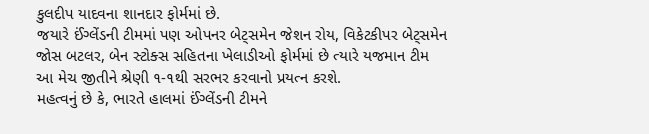કુલદીપ યાદવના શાનદાર ફોર્મમાં છે.
જયારે ઈંગ્લેંડની ટીમમાં પણ ઓપનર બેટ્સમેન જેશન રોય, વિકેટકીપર બેટ્સમેન જોસ બટલર, બેન સ્ટોક્સ સહિતના ખેલાડીઓ ફોર્મમાં છે ત્યારે યજમાન ટીમ આ મેચ જીતીને શ્રેણી ૧-૧થી સરભર કરવાનો પ્રયત્ન કરશે.
મહત્વનું છે કે, ભારતે હાલમાં ઈંગ્લેંડની ટીમને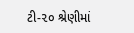ટી-૨૦ શ્રેણીમાં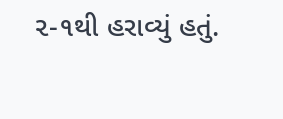૨-૧થી હરાવ્યું હતું.